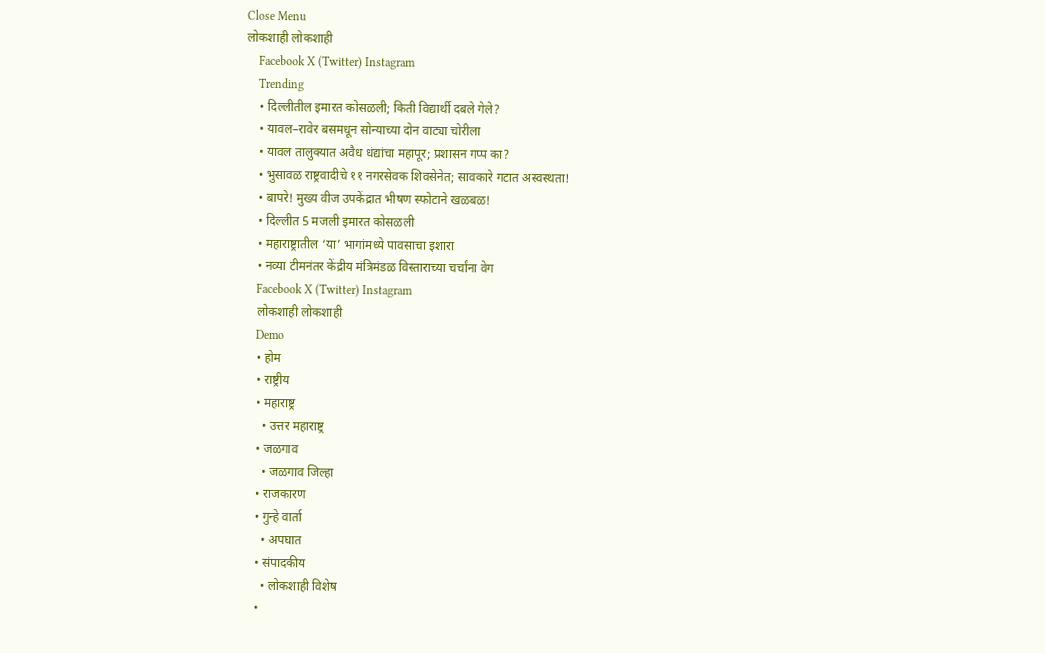Close Menu
लोकशाही लोकशाही
    Facebook X (Twitter) Instagram
    Trending
    • दिल्लीतील इमारत कोसळली; किती विद्यार्थी दबले गेले?
    • यावल–रावेर बसमधून सोन्याच्या दोन वाट्या चोरीला
    • यावल तालुक्यात अवैध धंद्यांचा महापूर; प्रशासन गप्प का?
    • भुसावळ राष्ट्रवादीचे ११ नगरसेवक शिवसेनेत; सावकारे गटात अस्वस्थता!
    • बापरे! मुख्य वीज उपकेंद्रात भीषण स्फोटाने खळबळ!
    • दिल्लीत 5 मजली इमारत कोसळली
    • महाराष्ट्रातील ‘या’ भागांमध्ये पावसाचा इशारा
    • नव्या टीमनंतर केंद्रीय मंत्रिमंडळ विस्ताराच्या चर्चांना वेग
    Facebook X (Twitter) Instagram
    लोकशाही लोकशाही
    Demo
    • होम
    • राष्ट्रीय
    • महाराष्ट्र
      • उत्तर महाराष्ट्र
    • जळगाव
      • जळगाव जिल्हा
    • राजकारण
    • गुन्हे वार्ता
      • अपघात
    • संपादकीय
      • लोकशाही विशेष
    •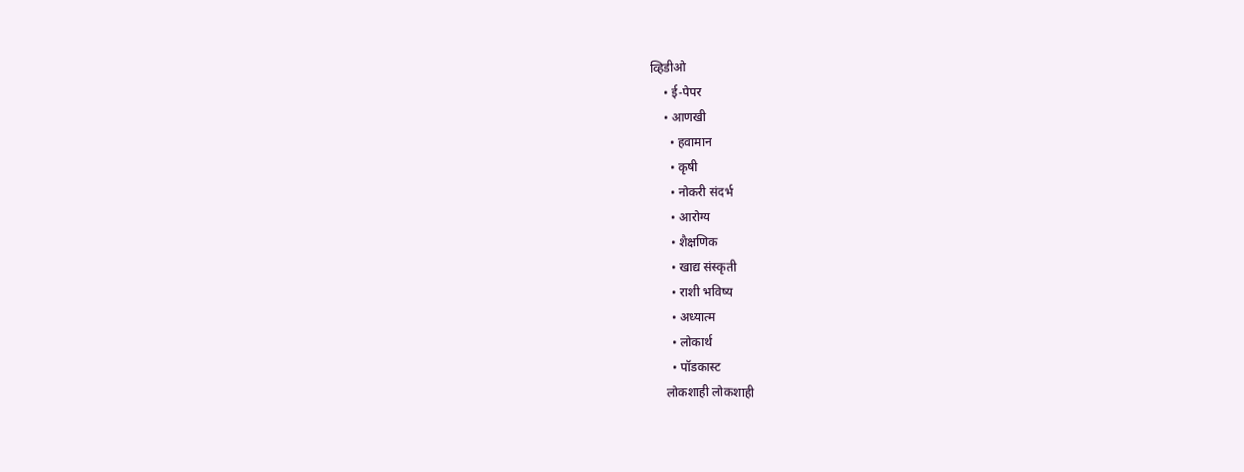व्हिडीओ
    • ई-पेपर
    • आणखी
      • हवामान
      • कृषी
      • नोकरी संदर्भ
      • आरोग्य
      • शैक्षणिक
      • खाद्य संस्कृती
      • राशी भविष्य
      • अध्यात्म
      • लोकार्थ
      • पॉडकास्ट
    लोकशाही लोकशाही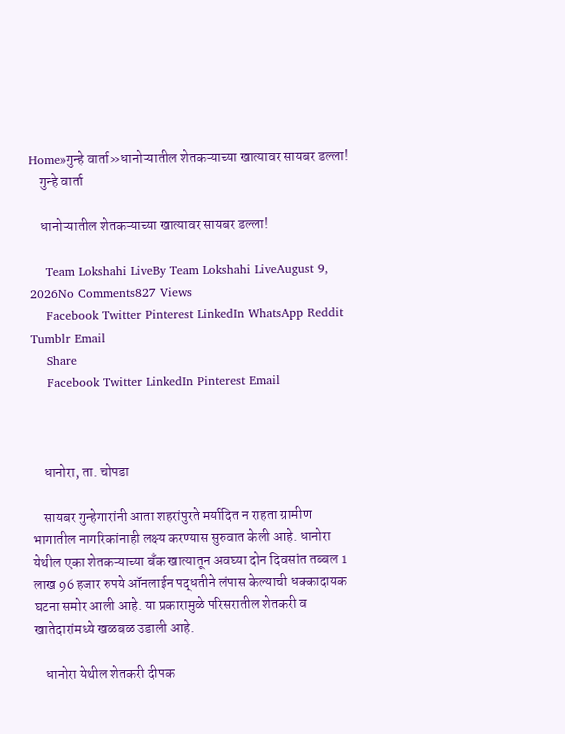Home»गुन्हे वार्ता»धानोऱ्यातील शेतकऱ्याच्या खात्यावर सायबर डल्ला!
    गुन्हे वार्ता

    धानोऱ्यातील शेतकऱ्याच्या खात्यावर सायबर डल्ला!

    Team Lokshahi LiveBy Team Lokshahi LiveAugust 9, 2026No Comments827 Views
    Facebook Twitter Pinterest LinkedIn WhatsApp Reddit Tumblr Email
    Share
    Facebook Twitter LinkedIn Pinterest Email



    धानोरा, ता. चोपडा

    सायबर गुन्हेगारांनी आता शहरांपुरते मर्यादित न राहता ग्रामीण भागातील नागरिकांनाही लक्ष्य करण्यास सुरुवात केली आहे. धानोरा येथील एका शेतकऱ्याच्या बँक खात्यातून अवघ्या दोन दिवसांत तब्बल 1 लाख 96 हजार रुपये ऑनलाईन पद्धतीने लंपास केल्याची धक्कादायक घटना समोर आली आहे. या प्रकारामुळे परिसरातील शेतकरी व खातेदारांमध्ये खळबळ उडाली आहे.

    धानोरा येथील शेतकरी दीपक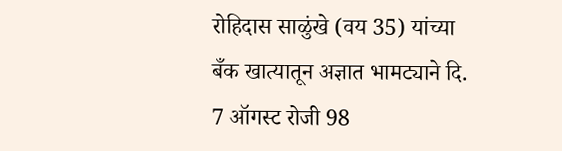रोहिदास साळुंखे (वय 35) यांच्या बँक खात्यातून अज्ञात भामट्याने दि. 7 ऑगस्ट रोजी 98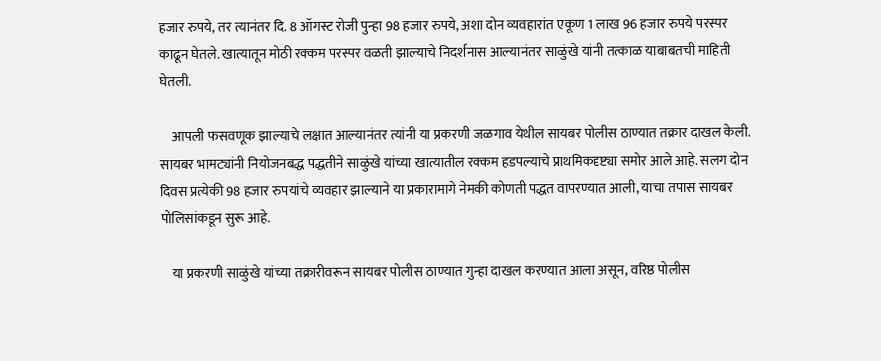हजार रुपये, तर त्यानंतर दि. 8 ऑगस्ट रोजी पुन्हा 98 हजार रुपये, अशा दोन व्यवहारांत एकूण 1 लाख 96 हजार रुपये परस्पर काढून घेतले. खात्यातून मोठी रक्कम परस्पर वळती झाल्याचे निदर्शनास आल्यानंतर साळुंखे यांनी तत्काळ याबाबतची माहिती घेतली.

    आपली फसवणूक झाल्याचे लक्षात आल्यानंतर त्यांनी या प्रकरणी जळगाव येथील सायबर पोलीस ठाण्यात तक्रार दाखल केली. सायबर भामट्यांनी नियोजनबद्ध पद्धतीने साळुंखे यांच्या खात्यातील रक्कम हडपल्याचे प्राथमिकदृष्ट्या समोर आले आहे. सलग दोन दिवस प्रत्येकी 98 हजार रुपयांचे व्यवहार झाल्याने या प्रकारामागे नेमकी कोणती पद्धत वापरण्यात आली, याचा तपास सायबर पोलिसांकडून सुरू आहे.

    या प्रकरणी साळुंखे यांच्या तक्रारीवरून सायबर पोलीस ठाण्यात गुन्हा दाखल करण्यात आला असून, वरिष्ठ पोलीस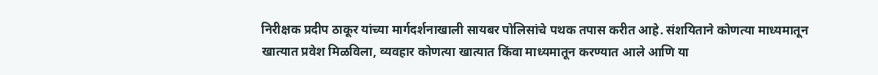निरीक्षक प्रदीप ठाकूर यांच्या मार्गदर्शनाखाली सायबर पोलिसांचे पथक तपास करीत आहे. संशयिताने कोणत्या माध्यमातून खात्यात प्रवेश मिळविला, व्यवहार कोणत्या खात्यात किंवा माध्यमातून करण्यात आले आणि या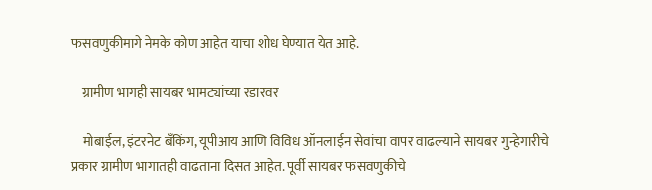फसवणुकीमागे नेमके कोण आहेत याचा शोध घेण्यात येत आहे.

    ग्रामीण भागही सायबर भामट्यांच्या रडारवर

    मोबाईल, इंटरनेट बँकिंग, यूपीआय आणि विविध ऑनलाईन सेवांचा वापर वाढल्याने सायबर गुन्हेगारीचे प्रकार ग्रामीण भागातही वाढताना दिसत आहेत. पूर्वी सायबर फसवणुकीचे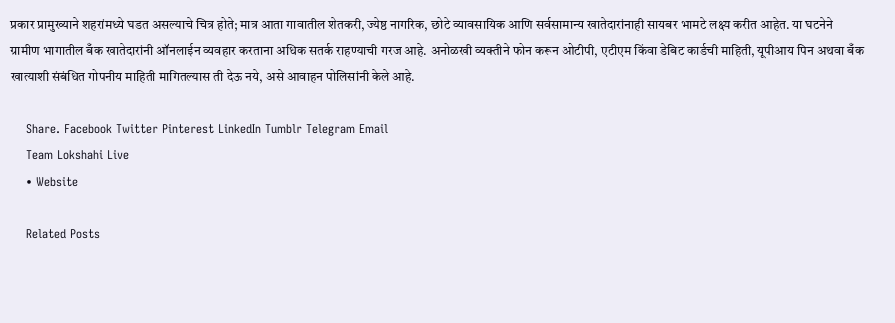प्रकार प्रामुख्याने शहरांमध्ये घडत असल्याचे चित्र होते; मात्र आता गावातील शेतकरी, ज्येष्ठ नागरिक, छोटे व्यावसायिक आणि सर्वसामान्य खातेदारांनाही सायबर भामटे लक्ष्य करीत आहेत. या घटनेने ग्रामीण भागातील बँक खातेदारांनी ऑनलाईन व्यवहार करताना अधिक सतर्क राहण्याची गरज आहे. अनोळखी व्यक्तीने फोन करून ओटीपी, एटीएम किंवा डेबिट कार्डची माहिती, यूपीआय पिन अथवा बँक खात्याशी संबंधित गोपनीय माहिती मागितल्यास ती देऊ नये, असे आवाहन पोलिसांनी केले आहे.

    Share. Facebook Twitter Pinterest LinkedIn Tumblr Telegram Email
    Team Lokshahi Live
    • Website

    Related Posts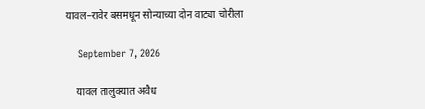यावल–रावेर बसमधून सोन्याच्या दोन वाट्या चोरीला

    September 7, 2026

    यावल तालुक्यात अवैध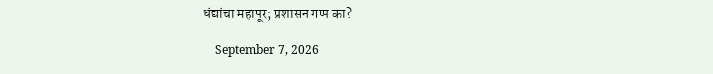धंद्यांचा महापूर; प्रशासन गप्प का?

    September 7, 2026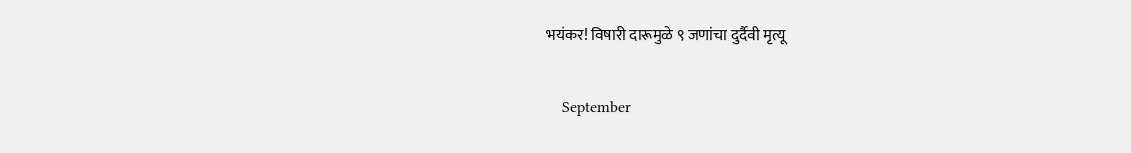भयंकर! विषारी दारूमुळे ९ जणांचा दुर्दैवी मृत्यू

    September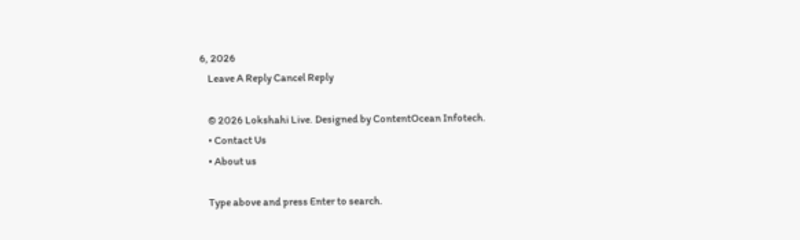6, 2026
    Leave A Reply Cancel Reply

    © 2026 Lokshahi Live. Designed by ContentOcean Infotech.
    • Contact Us
    • About us

    Type above and press Enter to search.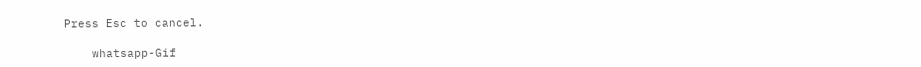Press Esc to cancel.

    whatsapp-Gif